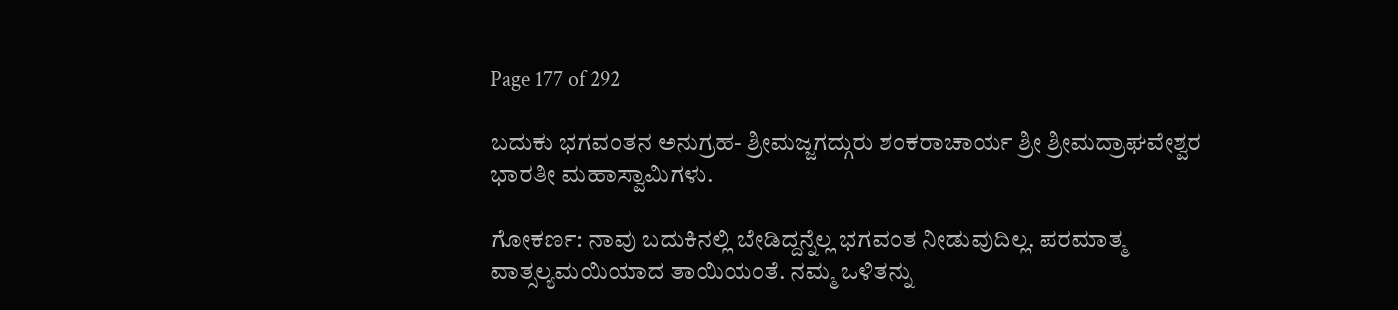Page 177 of 292

ಬದುಕು ಭಗವಂತನ ಅನುಗ್ರಹ- ಶ್ರೀಮಜ್ಜಗದ್ಗುರು ಶಂಕರಾಚಾರ್ಯ ಶ್ರೀ ಶ್ರೀಮದ್ರಾಘವೇಶ್ವರ ಭಾರತೀ ಮಹಾಸ್ವಾಮಿಗಳು.

ಗೋಕರ್ಣ: ನಾವು ಬದುಕಿನಲ್ಲಿ ಬೇಡಿದ್ದನ್ನೆಲ್ಲ ಭಗವಂತ ನೀಡುವುದಿಲ್ಲ. ಪರಮಾತ್ಮ ವಾತ್ಸಲ್ಯಮಯಿಯಾದ ತಾಯಿಯಂತೆ. ನಮ್ಮ ಒಳಿತನ್ನು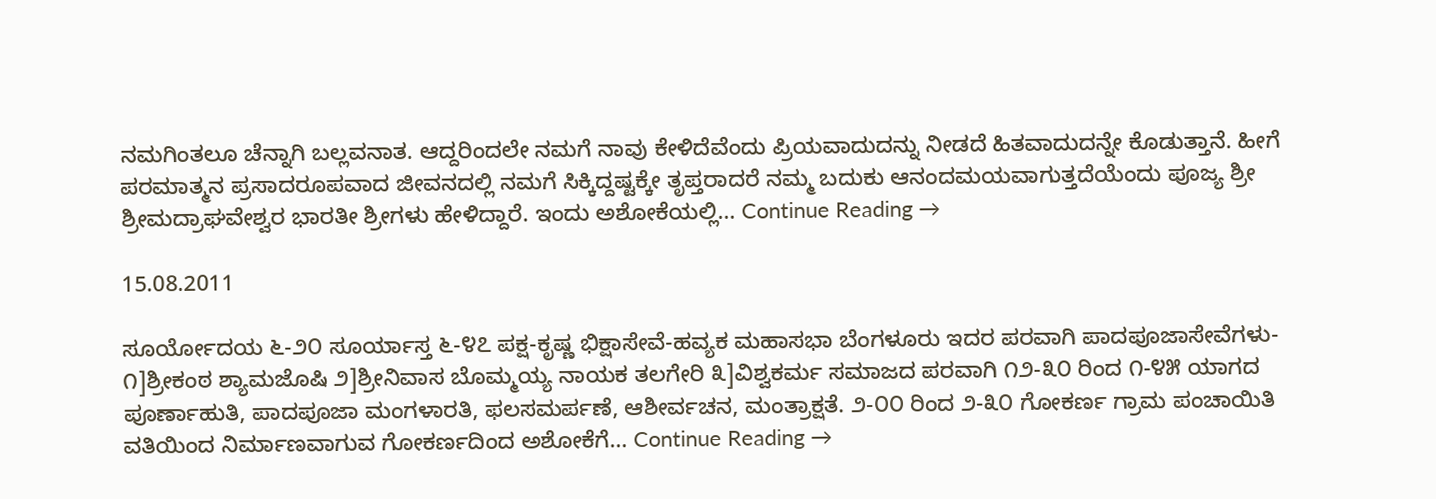ನಮಗಿಂತಲೂ ಚೆನ್ನಾಗಿ ಬಲ್ಲವನಾತ. ಆದ್ದರಿಂದಲೇ ನಮಗೆ ನಾವು ಕೇಳಿದೆವೆಂದು ಪ್ರಿಯವಾದುದನ್ನು ನೀಡದೆ ಹಿತವಾದುದನ್ನೇ ಕೊಡುತ್ತಾನೆ. ಹೀಗೆ ಪರಮಾತ್ಮನ ಪ್ರಸಾದರೂಪವಾದ ಜೀವನದಲ್ಲಿ ನಮಗೆ ಸಿಕ್ಕಿದ್ದಷ್ಟಕ್ಕೇ ತೃಪ್ತರಾದರೆ ನಮ್ಮ ಬದುಕು ಆನಂದಮಯವಾಗುತ್ತದೆಯೆಂದು ಪೂಜ್ಯ ಶ್ರೀ ಶ್ರೀಮದ್ರಾಘವೇಶ್ವರ ಭಾರತೀ ಶ್ರೀಗಳು ಹೇಳಿದ್ದಾರೆ. ಇಂದು ಅಶೋಕೆಯಲ್ಲಿ… Continue Reading →

15.08.2011

ಸೂರ್ಯೋದಯ ೬-೨೦ ಸೂರ್ಯಾಸ್ತ ೬-೪೭ ಪಕ್ಷ-ಕೃಷ್ಣ ಭಿಕ್ಷಾಸೇವೆ-ಹವ್ಯಕ ಮಹಾಸಭಾ ಬೆಂಗಳೂರು ಇದರ ಪರವಾಗಿ ಪಾದಪೂಜಾಸೇವೆಗಳು- ೧]ಶ್ರೀಕಂಠ ಶ್ಯಾಮಜೊಷಿ ೨]ಶ್ರೀನಿವಾಸ ಬೊಮ್ಮಯ್ಯ ನಾಯಕ ತಲಗೇರಿ ೩]ವಿಶ್ವಕರ್ಮ ಸಮಾಜದ ಪರವಾಗಿ ೧೨-೩೦ ರಿಂದ ೧-೪೫ ಯಾಗದ ಪೂರ್ಣಾಹುತಿ, ಪಾದಪೂಜಾ ಮಂಗಳಾರತಿ, ಫಲಸಮರ್ಪಣೆ, ಆಶೀರ್ವಚನ, ಮಂತ್ರಾಕ್ಷತೆ. ೨-೦೦ ರಿಂದ ೨-೩೦ ಗೋಕರ್ಣ ಗ್ರಾಮ ಪಂಚಾಯಿತಿ ವತಿಯಿಂದ ನಿರ್ಮಾಣವಾಗುವ ಗೋಕರ್ಣದಿಂದ ಅಶೋಕೆಗೆ… Continue Reading →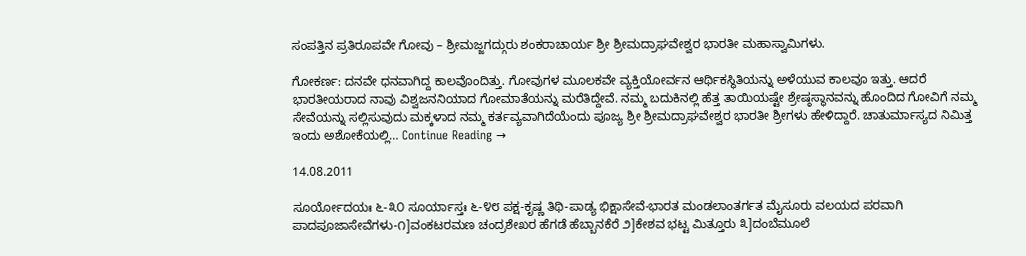ಸಂಪತ್ತಿನ ಪ್ರತಿರೂಪವೇ ಗೋವು – ಶ್ರೀಮಜ್ಜಗದ್ಗುರು ಶಂಕರಾಚಾರ್ಯ ಶ್ರೀ ಶ್ರೀಮದ್ರಾಘವೇಶ್ವರ ಭಾರತೀ ಮಹಾಸ್ವಾಮಿಗಳು.

ಗೋಕರ್ಣ: ದನವೇ ಧನವಾಗಿದ್ದ ಕಾಲವೊಂದಿತ್ತು. ಗೋವುಗಳ ಮೂಲಕವೇ ವ್ಯಕ್ತಿಯೋರ್ವನ ಆರ್ಥಿಕಸ್ಥಿತಿಯನ್ನು ಅಳೆಯುವ ಕಾಲವೂ ಇತ್ತು. ಆದರೆ ಭಾರತೀಯರಾದ ನಾವು ವಿಶ್ವಜನನಿಯಾದ ಗೋಮಾತೆಯನ್ನು ಮರೆತಿದ್ದೇವೆ. ನಮ್ಮ ಬದುಕಿನಲ್ಲಿ ಹೆತ್ತ ತಾಯಿಯಷ್ಟೇ ಶ್ರೇಷ್ಠಸ್ಥಾನವನ್ನು ಹೊಂದಿದ ಗೋವಿಗೆ ನಮ್ಮ ಸೇವೆಯನ್ನು ಸಲ್ಲಿಸುವುದು ಮಕ್ಕಳಾದ ನಮ್ಮ ಕರ್ತವ್ಯವಾಗಿದೆಯೆಂದು ಪೂಜ್ಯ ಶ್ರೀ ಶ್ರೀಮದ್ರಾಘವೇಶ್ವರ ಭಾರತೀ ಶ್ರೀಗಳು ಹೇಳಿದ್ದಾರೆ. ಚಾತುರ್ಮಾಸ್ಯದ ನಿಮಿತ್ತ ಇಂದು ಅಶೋಕೆಯಲ್ಲಿ… Continue Reading →

14.08.2011

ಸೂರ್ಯೋದಯಃ ೬-೩೦ ಸೂರ್ಯಾಸ್ತಃ ೬-೪೮ ಪಕ್ಷ-ಕೃಷ್ಣ ತಿಥಿ-ಪಾಡ್ಯ ಭಿಕ್ಷಾಸೇವೆ-ಭಾರತ ಮಂಡಲಾಂತರ್ಗತ ಮೈಸೂರು ವಲಯದ ಪರವಾಗಿ ಪಾದಪೂಜಾಸೇವೆಗಳು-೧]ವಂಕಟರಮಣ ಚಂದ್ರಶೇಖರ ಹೆಗಡೆ ಹೆಬ್ಬಾನಕೆರೆ ೨]ಕೇಶವ ಭಟ್ಟ ಮಿತ್ತೂರು ೩]ದಂಬೆಮೂಲೆ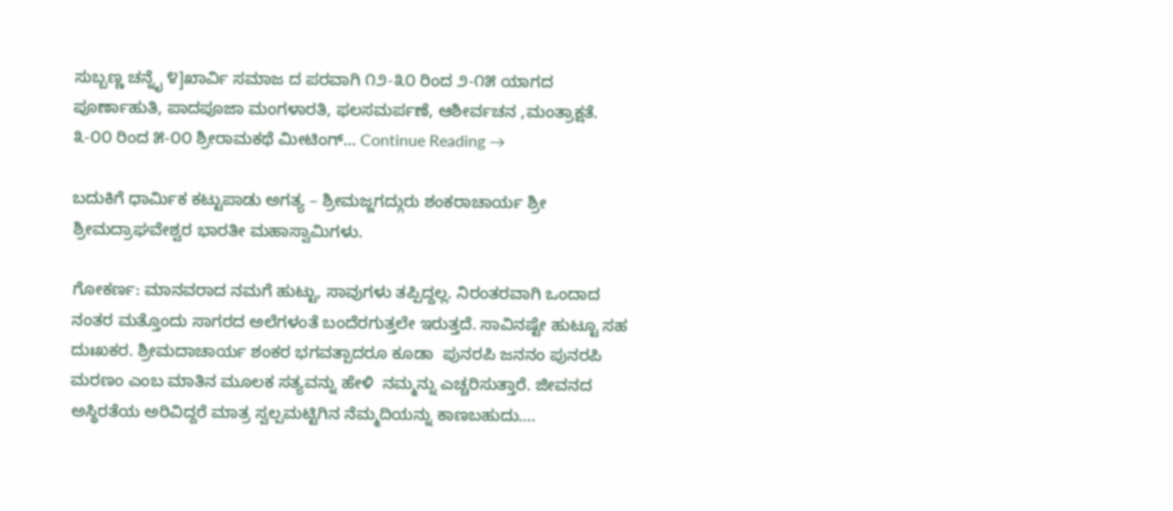ಸುಬ್ಬಣ್ಣ ಚನ್ನೈ ೪]ಖಾರ್ವಿ ಸಮಾಜ ದ ಪರವಾಗಿ ೧೨-೩೦ ರಿಂದ ೨-೧೫ ಯಾಗದ ಪೂರ್ಣಾಹುತಿ, ಪಾದಪೂಜಾ ಮಂಗಳಾರತಿ, ಫಲಸಮರ್ಪಣೆ, ಆಶೀರ್ವಚನ ,ಮಂತ್ರಾಕ್ಷತೆ. ೩-೦೦ ರಿಂದ ೫-೦೦ ಶ್ರೀರಾಮಕಥೆ ಮೀಟಿಂಗ್… Continue Reading →

ಬದುಕಿಗೆ ಧಾರ್ಮಿಕ ಕಟ್ಟುಪಾಡು ಅಗತ್ಯ – ಶ್ರೀಮಜ್ಜಗದ್ಗುರು ಶಂಕರಾಚಾರ್ಯ ಶ್ರೀ ಶ್ರೀಮದ್ರಾಘವೇಶ್ವರ ಭಾರತೀ ಮಹಾಸ್ವಾಮಿಗಳು.

ಗೋಕರ್ಣ: ಮಾನವರಾದ ನಮಗೆ ಹುಟ್ಟು, ಸಾವುಗಳು ತಪ್ಪಿದ್ದಲ್ಲ. ನಿರಂತರವಾಗಿ ಒಂದಾದ ನಂತರ ಮತ್ತೊಂದು ಸಾಗರದ ಅಲೆಗಳಂತೆ ಬಂದೆರಗುತ್ತಲೇ ಇರುತ್ತದೆ. ಸಾವಿನಷ್ಟೇ ಹುಟ್ಟೂ ಸಹ ದುಃಖಕರ. ಶ್ರೀಮದಾಚಾರ್ಯ ಶಂಕರ ಭಗವತ್ಪಾದರೂ ಕೂಡಾ  ಪುನರಪಿ ಜನನಂ ಪುನರಪಿ ಮರಣಂ ಎಂಬ ಮಾತಿನ ಮೂಲಕ ಸತ್ಯವನ್ನು ಹೇಳಿ  ನಮ್ಮನ್ನು ಎಚ್ಚರಿಸುತ್ತಾರೆ. ಜೀವನದ ಅಸ್ಥಿರತೆಯ ಅರಿವಿದ್ದರೆ ಮಾತ್ರ ಸ್ವಲ್ಪಮಟ್ಟಿಗಿನ ನೆಮ್ಮದಿಯನ್ನು ಕಾಣಬಹುದು….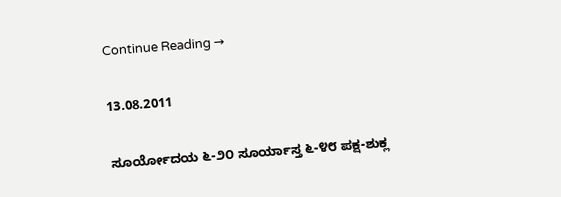Continue Reading →

13.08.2011

ಸೂರ್ಯೋದಯ ೬-೨೦ ಸೂರ್ಯಾಸ್ತ ೬-೪೮ ಪಕ್ಷ-ಶುಕ್ಲ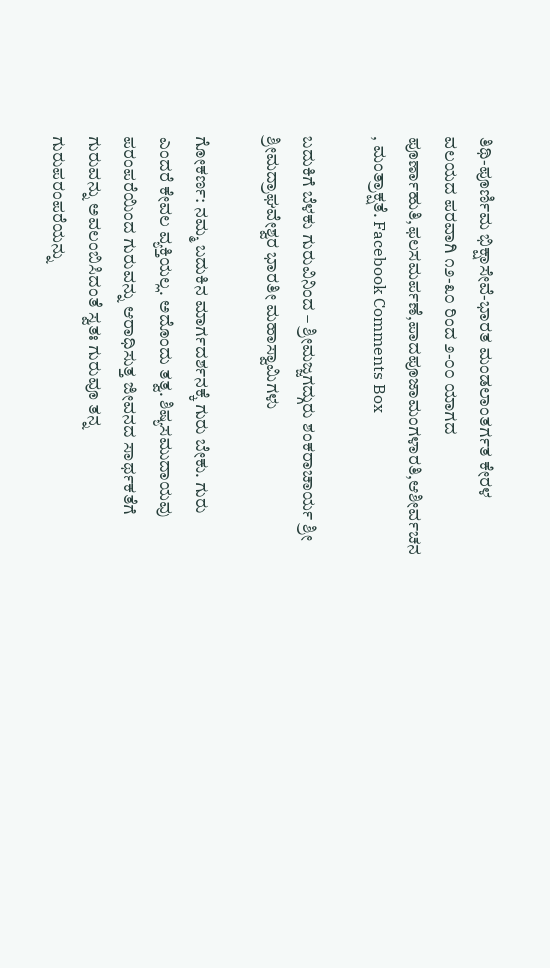ತಿಥಿ-ಪೂರ್ಣಿಮ ಭಿಕ್ಷಾಸೇವೆ-ಭಾರತ ಮಂಡಲಾಂತರ್ಗತ ಕೇರಳ ವಲಯದ ಪರವಾಗಿ ೧೨-೩೦ ರಿಂದ ೨-೦೦ ಯಾಗದ ಪೂರ್ಣಾಹುತಿ,ಫಲಸಮರ್ಪಣೆ,ಪಾದಪೂಜಾಮಂಗಳಾರತಿ,ಆಶೀರ್ವಚನ , ಮಂತ್ರಾಕ್ಷತೆ. Facebook Comments Box

ಬದುಕಿಗೆ ಬೆಳಕು ಗುರುವಿನಿಂದ – ಶ್ರೀಮಜ್ಜಗದ್ಗುರು ಶಂಕರಾಚಾರ್ಯ ಶ್ರೀ ಶ್ರೀಮದ್ರಾಘವೇಶ್ವರ ಭಾರತೀ ಮಹಾಸ್ವಾಮಿಗಳು

ಗೋಕರ್ಣ: ನಮ್ಮ ಬದುಕಿನ ಮಾರ್ಗದರ್ಶನಕ್ಕೆ ಗುರು ಬೇಕು. ಗುರು ಎಂದರೆ ಕೇವಲ ವ್ಯಕ್ತಿಯಲ್ಲ. ಅದೊಂದು ತತ್ವ. ಶಿಷ್ಯಸಮುದಾಯವು ಪರಂಪರೆಯಿಂದ ಗುರುವನ್ನು ಆರಾಧಿಸುತ್ತ ಜೀವನದ ಸಾರ್ಥಕತೆಗೆ ಗುರುವನ್ನು ಅವಲಂಬಿಸಿದಂತೆ ಸ್ವತಃ ಗುರುವೂ ತನ್ನ ಗುರುಪರಂಪರೆಯನ್ನು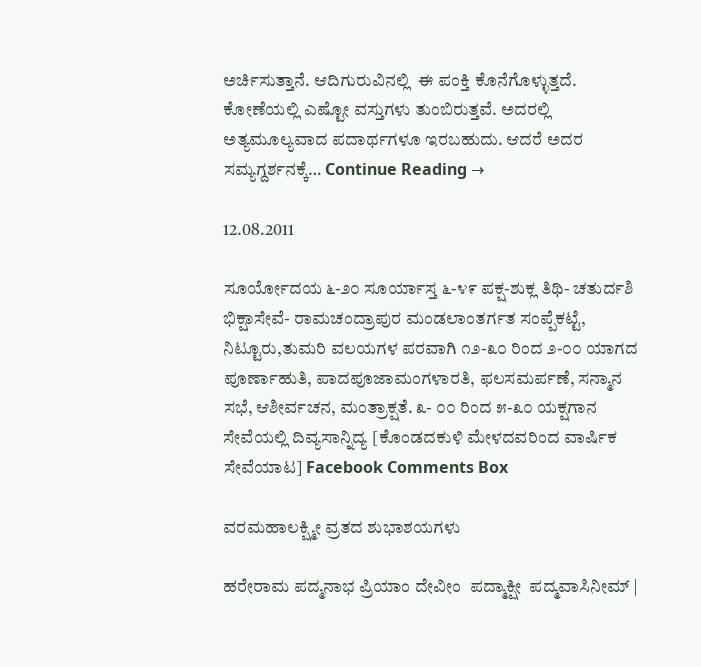ಅರ್ಚಿಸುತ್ತಾನೆ. ಆದಿಗುರುವಿನಲ್ಲಿ  ಈ ಪಂಕ್ತಿ ಕೊನೆಗೊಳ್ಳುತ್ತದೆ. ಕೋಣೆಯಲ್ಲಿ ಎಷ್ಟೋ ವಸ್ತುಗಳು ತುಂಬಿರುತ್ತವೆ. ಅದರಲ್ಲಿ ಅತ್ಯಮೂಲ್ಯವಾದ ಪದಾರ್ಥಗಳೂ ಇರಬಹುದು. ಆದರೆ ಅದರ ಸಮ್ಯಗ್ದರ್ಶನಕ್ಕೆ… Continue Reading →

12.08.2011

ಸೂರ್ಯೋದಯ ೬-೨೦ ಸೂರ್ಯಾಸ್ತ ೬-೪೯ ಪಕ್ಷ-ಶುಕ್ಲ ತಿಥಿ- ಚತುರ್ದಶಿ ಭಿಕ್ಷಾಸೇವೆ- ರಾಮಚಂದ್ರಾಪುರ ಮಂಡಲಾಂತರ್ಗತ ಸಂಪ್ಪೆಕಟ್ಟೆ, ನಿಟ್ಟೂರು,ತುಮರಿ ವಲಯಗಳ ಪರವಾಗಿ ೧೨-೩೦ ರಿಂದ ೨-೦೦ ಯಾಗದ ಪೂರ್ಣಾಹುತಿ, ಪಾದಪೂಜಾಮಂಗಳಾರತಿ, ಫಲಸಮರ್ಪಣೆ, ಸನ್ಮಾನ ಸಭೆ, ಆಶೀರ್ವಚನ, ಮಂತ್ರಾಕ್ಷತೆ. ೩- ೦೦ ರಿಂದ ೫-೩೦ ಯಕ್ಷಗಾನ ಸೇವೆಯಲ್ಲಿ ದಿವ್ಯಸಾನ್ನಿದ್ಯ [ಕೊಂಡದಕುಳಿ ಮೇಳದವರಿಂದ ವಾರ್ಷಿಕ ಸೇವೆಯಾಟ] Facebook Comments Box

ವರಮಹಾಲಕ್ಷ್ಮೀ ವ್ರತದ ಶುಭಾಶಯಗಳು

ಹರೇರಾಮ ಪದ್ಮನಾಭ ಪ್ರಿಯಾಂ ದೇವೀಂ  ಪದ್ಮಾಕ್ಷೀ  ಪದ್ಮವಾಸಿನೀಮ್ |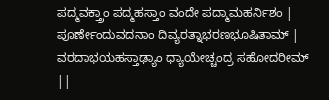ಪದ್ಮವಕ್ತ್ರಾಂ ಪದ್ಮಹಸ್ತಾಂ ವಂದೇ ಪದ್ಮಾಮಹರ್ನಿಶಂ | ಪೂರ್ಣೇಂದುವದನಾಂ ದಿವ್ಯರತ್ನಾಭರಣಭೂಷಿತಾಮ್ | ವರದಾಭಯಹಸ್ತಾಢ್ಯಾಂ ಧ್ಯಾಯೇಚ್ಚಂದ್ರ ಸಹೋದರೀಮ್ ||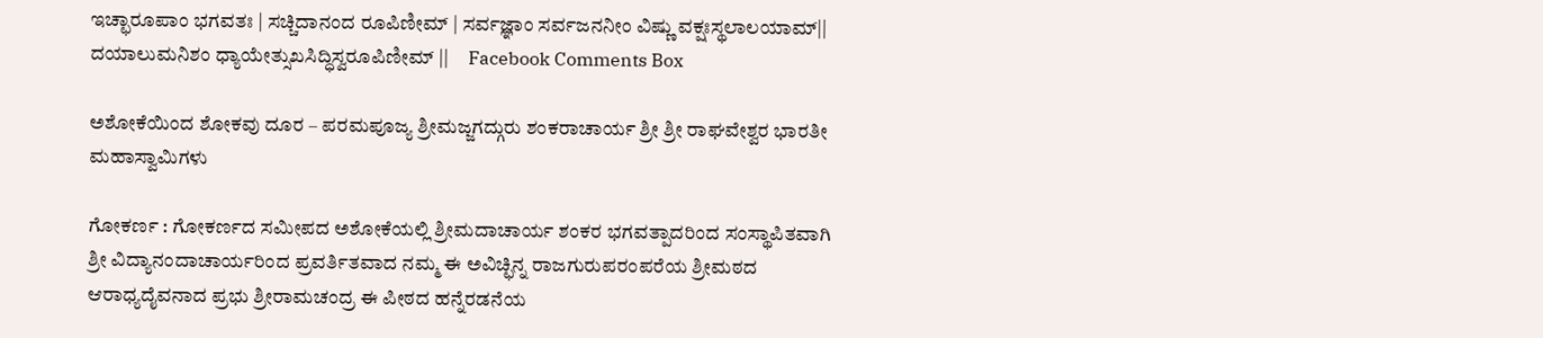ಇಚ್ಛಾರೂಪಾಂ ಭಗವತಃ | ಸಚ್ಚಿದಾನಂದ ರೂಪಿಣೀಮ್ | ಸರ್ವಜ್ಞಾಂ ಸರ್ವಜನನೀಂ ವಿಷ್ಣು ವಕ್ಷಃಸ್ಥಲಾಲಯಾಮ್|| ದಯಾಲುಮನಿಶಂ ಧ್ಯಾಯೇತ್ಸುಖಸಿದ್ಧಿಸ್ವರೂಪಿಣೀಮ್ ||     Facebook Comments Box

ಅಶೋಕೆಯಿಂದ ಶೋಕವು ದೂರ – ಪರಮಪೂಜ್ಯ ಶ್ರೀಮಜ್ಜಗದ್ಗುರು ಶಂಕರಾಚಾರ್ಯ ಶ್ರೀ ಶ್ರೀ ರಾಘವೇಶ್ವರ ಭಾರತೀ ಮಹಾಸ್ವಾಮಿಗಳು

ಗೋಕರ್ಣ : ಗೋಕರ್ಣದ ಸಮೀಪದ ಅಶೋಕೆಯಲ್ಲಿ ಶ್ರೀಮದಾಚಾರ್ಯ ಶಂಕರ ಭಗವತ್ಪಾದರಿಂದ ಸಂಸ್ಥಾಪಿತವಾಗಿ ಶ್ರೀ ವಿದ್ಯಾನಂದಾಚಾರ್ಯರಿಂದ ಪ್ರವರ್ತಿತವಾದ ನಮ್ಮ ಈ ಅವಿಚ್ಛಿನ್ನ ರಾಜಗುರುಪರಂಪರೆಯ ಶ್ರೀಮಠದ ಆರಾಧ್ಯದೈವನಾದ ಪ್ರಭು ಶ್ರೀರಾಮಚಂದ್ರ ಈ ಪೀಠದ ಹನ್ನೆರಡನೆಯ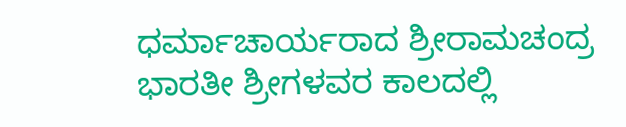ಧರ್ಮಾಚಾರ್ಯರಾದ ಶ್ರೀರಾಮಚಂದ್ರ ಭಾರತೀ ಶ್ರೀಗಳವರ ಕಾಲದಲ್ಲಿ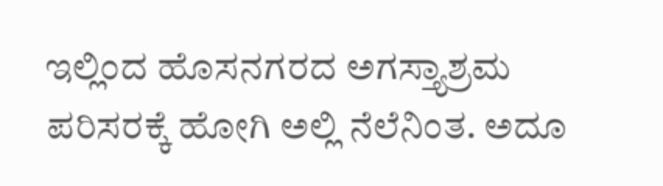ಇಲ್ಲಿಂದ ಹೊಸನಗರದ ಅಗಸ್ತ್ಯಾಶ್ರಮ ಪರಿಸರಕ್ಕೆ ಹೋಗಿ ಅಲ್ಲಿ ನೆಲೆನಿಂತ. ಅದೂ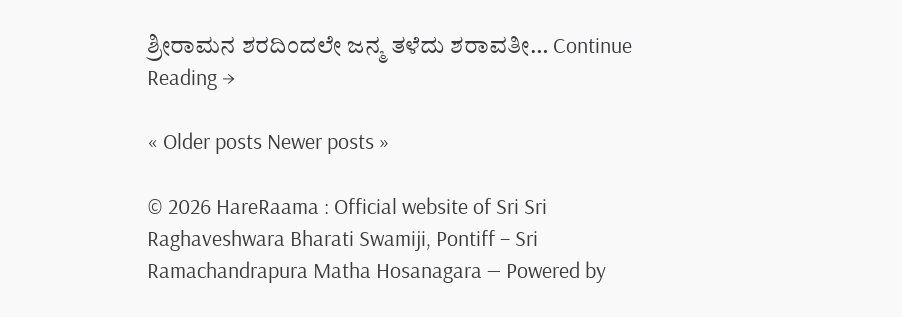ಶ್ರೀರಾಮನ ಶರದಿಂದಲೇ ಜನ್ಮ ತಳೆದು ಶರಾವತೀ… Continue Reading →

« Older posts Newer posts »

© 2026 HareRaama : Official website of Sri Sri Raghaveshwara Bharati Swamiji, Pontiff – Sri Ramachandrapura Matha Hosanagara — Powered by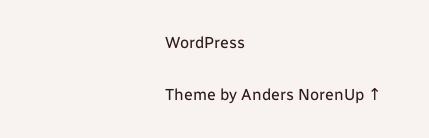WordPress

Theme by Anders NorenUp ↑